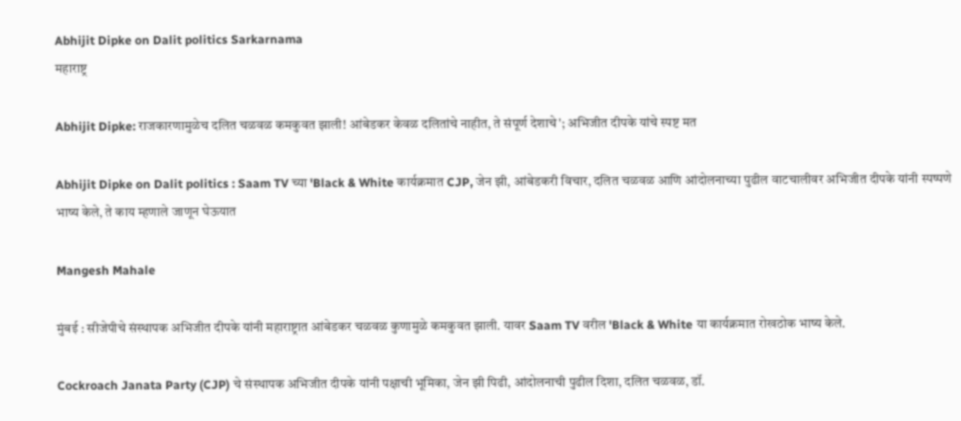Abhijit Dipke on Dalit politics Sarkarnama
महाराष्ट्र

Abhijit Dipke: राजकारणामुळेच दलित चळवळ कमकुवत झाली! आंबेडकर केवळ दलितांचे नाहीत, ते संपूर्ण देशाचे'; अभिजीत दीपके यांचे स्पष्ट मत

Abhijit Dipke on Dalit politics : Saam TV च्या 'Black & White कार्यक्रमात CJP, जेन झी, आंबेडकरी विचार, दलित चळवळ आणि आंदोलनाच्या पुढील वाटचालीवर अभिजीत दीपके यांनी स्पष्पणे भाष्य केले, ते काय म्हणाले जाणून घेऊयात

Mangesh Mahale

मुंबई : सीजेपीचे संस्थापक अभिजीत दीपके यांनी महाराष्ट्रात आंबेडकर चळवळ कुणामुळे कमकुवत झाली. यावर Saam TV वरील 'Black & White या कार्यक्रमात रोखठोक भाष्य केले.

Cockroach Janata Party (CJP) चे संस्थापक अभिजीत दीपके यांनी पक्षाची भूमिका, जेन झी पिढी, आंदोलनाची पुढील दिशा, दलित चळवळ, डॉ.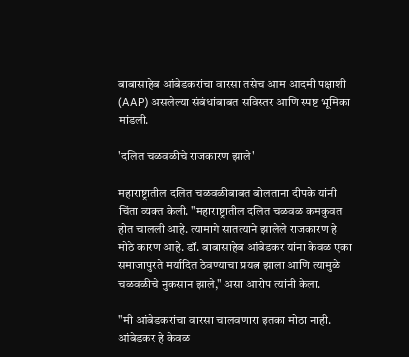बाबासाहेब आंबेडकरांचा वारसा तसेच आम आदमी पक्षाशी (AAP) असलेल्या संबंधांबाबत सविस्तर आणि स्पष्ट भूमिका मांडली.

'दलित चळवळीचे राजकारण झाले'

महाराष्ट्रातील दलित चळवळीबाबत बोलताना दीपके यांनी चिंता व्यक्त केली. "महाराष्ट्रातील दलित चळवळ कमकुवत होत चालली आहे. त्यामागे सातत्याने झालेले राजकारण हे मोठे कारण आहे. डॉ. बाबासाहेब आंबेडकर यांना केवळ एका समाजापुरते मर्यादित ठेवण्याचा प्रयत्न झाला आणि त्यामुळे चळवळीचे नुकसान झाले," असा आरोप त्यांनी केला.

"मी आंबेडकरांचा वारसा चालवणारा इतका मोठा नाही. आंबेडकर हे केवळ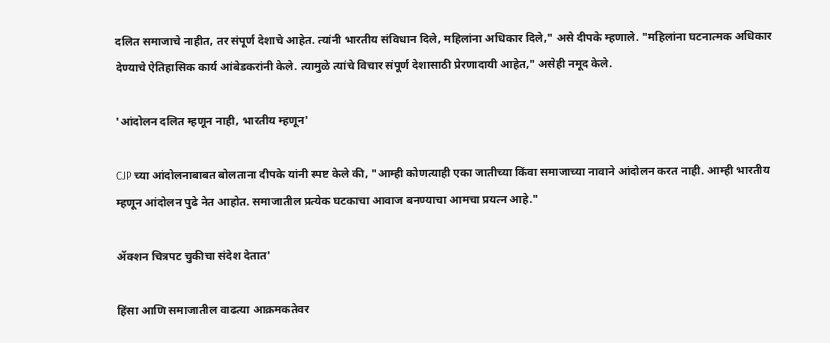दलित समाजाचे नाहीत, तर संपूर्ण देशाचे आहेत. त्यांनी भारतीय संविधान दिले, महिलांना अधिकार दिले," असे दीपके म्हणाले. "महिलांना घटनात्मक अधिकार देण्याचे ऐतिहासिक कार्य आंबेडकरांनी केले. त्यामुळे त्यांचे विचार संपूर्ण देशासाठी प्रेरणादायी आहेत," असेही नमूद केले.

'आंदोलन दलित म्हणून नाही, भारतीय म्हणून'

CJP च्या आंदोलनाबाबत बोलताना दीपके यांनी स्पष्ट केले की, "आम्ही कोणत्याही एका जातीच्या किंवा समाजाच्या नावाने आंदोलन करत नाही. आम्ही भारतीय म्हणून आंदोलन पुढे नेत आहोत. समाजातील प्रत्येक घटकाचा आवाज बनण्याचा आमचा प्रयत्न आहे."

ॲक्शन चित्रपट चुकीचा संदेश देतात'

हिंसा आणि समाजातील वाढत्या आक्रमकतेवर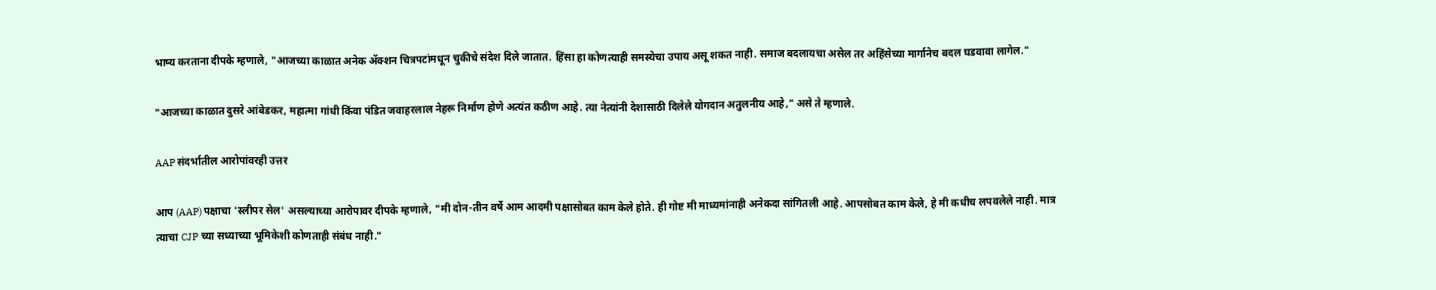भाष्य करताना दीपके म्हणाले, "आजच्या काळात अनेक ॲक्शन चित्रपटांमधून चुकीचे संदेश दिले जातात. हिंसा हा कोणत्याही समस्येचा उपाय असू शकत नाही. समाज बदलायचा असेल तर अहिंसेच्या मार्गानेच बदल घडवावा लागेल."

"आजच्या काळात दुसरे आंबेडकर, महात्मा गांधी किंवा पंडित जवाहरलाल नेहरू निर्माण होणे अत्यंत कठीण आहे. त्या नेत्यांनी देशासाठी दिलेले योगदान अतुलनीय आहे," असे ते म्हणाले.

AAP संदर्भातील आरोपांवरही उत्तर

आप (AAP) पक्षाचा 'स्लीपर सेल' असल्याच्या आरोपावर दीपके म्हणाले, "मी दोन-तीन वर्षे आम आदमी पक्षासोबत काम केले होते. ही गोष्ट मी माध्यमांनाही अनेकदा सांगितली आहे. आपसोबत काम केले, हे मी कधीच लपवलेले नाही. मात्र त्याचा CJP च्या सध्याच्या भूमिकेशी कोणताही संबंध नाही."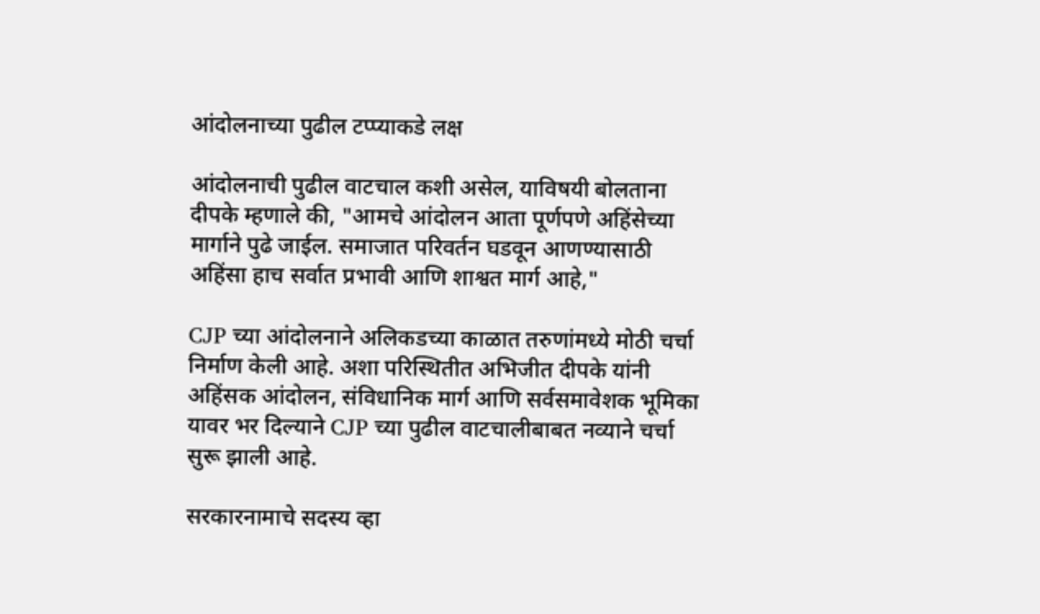आंदोलनाच्या पुढील टप्प्याकडे लक्ष

आंदोलनाची पुढील वाटचाल कशी असेल, याविषयी बोलताना दीपके म्हणाले की, "आमचे आंदोलन आता पूर्णपणे अहिंसेच्या मार्गाने पुढे जाईल. समाजात परिवर्तन घडवून आणण्यासाठी अहिंसा हाच सर्वात प्रभावी आणि शाश्वत मार्ग आहे,"

CJP च्या आंदोलनाने अलिकडच्या काळात तरुणांमध्ये मोठी चर्चा निर्माण केली आहे. अशा परिस्थितीत अभिजीत दीपके यांनी अहिंसक आंदोलन, संविधानिक मार्ग आणि सर्वसमावेशक भूमिका यावर भर दिल्याने CJP च्या पुढील वाटचालीबाबत नव्याने चर्चा सुरू झाली आहे.

सरकारनामाचे सदस्य व्हा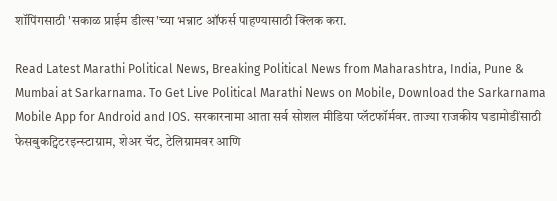शॉपिंगसाठी 'सकाळ प्राईम डील्स'च्या भन्नाट ऑफर्स पाहण्यासाठी क्लिक करा.

Read Latest Marathi Political News, Breaking Political News from Maharashtra, India, Pune & Mumbai at Sarkarnama. To Get Live Political Marathi News on Mobile, Download the Sarkarnama Mobile App for Android and IOS. सरकारनामा आता सर्व सोशल मीडिया प्लॅटफॉर्मवर. ताज्या राजकीय घडामोडींसाठी फेसबुकट्विटरइन्स्टाग्राम, शेअर चॅट, टेलिग्रामवर आणि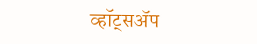व्हॉट्सॲप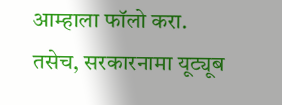आम्हाला फॉलो करा. तसेच, सरकारनामा यूट्यूब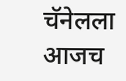चॅनेलला आजच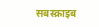सबस्क्राइब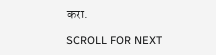करा.

SCROLL FOR NEXT